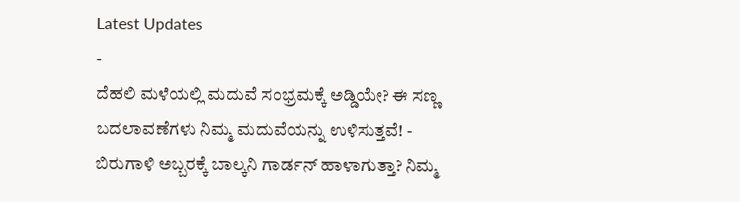Latest Updates
-
ದೆಹಲಿ ಮಳೆಯಲ್ಲಿ ಮದುವೆ ಸಂಭ್ರಮಕ್ಕೆ ಅಡ್ಡಿಯೇ? ಈ ಸಣ್ಣ ಬದಲಾವಣೆಗಳು ನಿಮ್ಮ ಮದುವೆಯನ್ನು ಉಳಿಸುತ್ತವೆ! -
ಬಿರುಗಾಳಿ ಅಬ್ಬರಕ್ಕೆ ಬಾಲ್ಕನಿ ಗಾರ್ಡನ್ ಹಾಳಾಗುತ್ತಾ? ನಿಮ್ಮ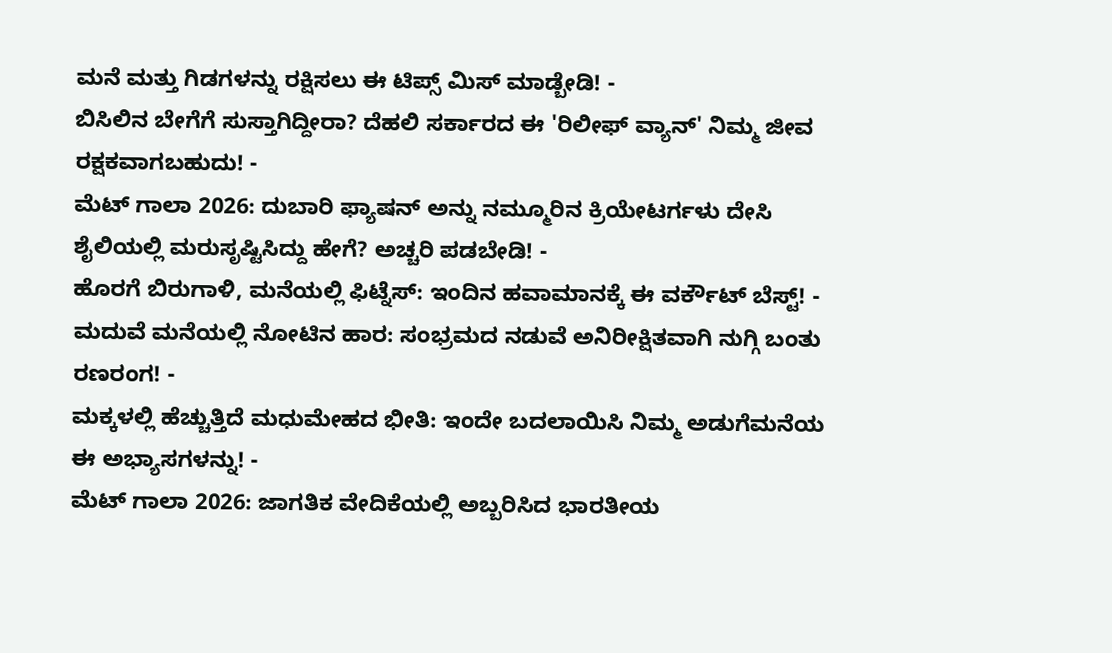ಮನೆ ಮತ್ತು ಗಿಡಗಳನ್ನು ರಕ್ಷಿಸಲು ಈ ಟಿಪ್ಸ್ ಮಿಸ್ ಮಾಡ್ಬೇಡಿ! -
ಬಿಸಿಲಿನ ಬೇಗೆಗೆ ಸುಸ್ತಾಗಿದ್ದೀರಾ? ದೆಹಲಿ ಸರ್ಕಾರದ ಈ 'ರಿಲೀಫ್ ವ್ಯಾನ್' ನಿಮ್ಮ ಜೀವ ರಕ್ಷಕವಾಗಬಹುದು! -
ಮೆಟ್ ಗಾಲಾ 2026: ದುಬಾರಿ ಫ್ಯಾಷನ್ ಅನ್ನು ನಮ್ಮೂರಿನ ಕ್ರಿಯೇಟರ್ಗಳು ದೇಸಿ ಶೈಲಿಯಲ್ಲಿ ಮರುಸೃಷ್ಟಿಸಿದ್ದು ಹೇಗೆ? ಅಚ್ಚರಿ ಪಡಬೇಡಿ! -
ಹೊರಗೆ ಬಿರುಗಾಳಿ, ಮನೆಯಲ್ಲಿ ಫಿಟ್ನೆಸ್: ಇಂದಿನ ಹವಾಮಾನಕ್ಕೆ ಈ ವರ್ಕೌಟ್ ಬೆಸ್ಟ್! -
ಮದುವೆ ಮನೆಯಲ್ಲಿ ನೋಟಿನ ಹಾರ: ಸಂಭ್ರಮದ ನಡುವೆ ಅನಿರೀಕ್ಷಿತವಾಗಿ ನುಗ್ಗಿ ಬಂತು ರಣರಂಗ! -
ಮಕ್ಕಳಲ್ಲಿ ಹೆಚ್ಚುತ್ತಿದೆ ಮಧುಮೇಹದ ಭೀತಿ: ಇಂದೇ ಬದಲಾಯಿಸಿ ನಿಮ್ಮ ಅಡುಗೆಮನೆಯ ಈ ಅಭ್ಯಾಸಗಳನ್ನು! -
ಮೆಟ್ ಗಾಲಾ 2026: ಜಾಗತಿಕ ವೇದಿಕೆಯಲ್ಲಿ ಅಬ್ಬರಿಸಿದ ಭಾರತೀಯ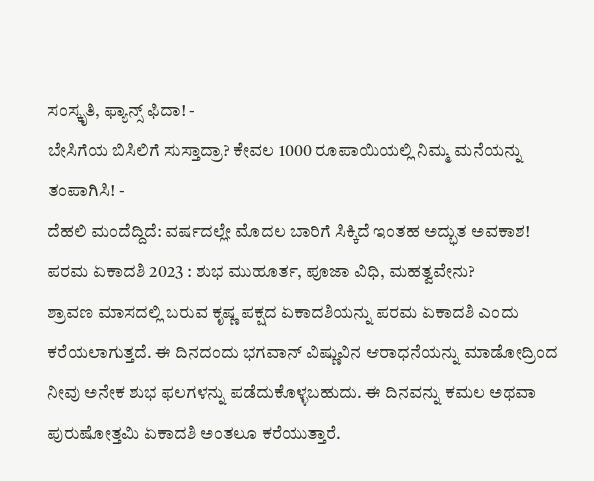ಸಂಸ್ಕೃತಿ, ಫ್ಯಾನ್ಸ್ ಫಿದಾ! -
ಬೇಸಿಗೆಯ ಬಿಸಿಲಿಗೆ ಸುಸ್ತಾದ್ರಾ? ಕೇವಲ 1000 ರೂಪಾಯಿಯಲ್ಲಿ ನಿಮ್ಮ ಮನೆಯನ್ನು ತಂಪಾಗಿಸಿ! -
ದೆಹಲಿ ಮಂದೆದ್ದಿದೆ: ವರ್ಷದಲ್ಲೇ ಮೊದಲ ಬಾರಿಗೆ ಸಿಕ್ಕಿದೆ ಇಂತಹ ಅದ್ಭುತ ಅವಕಾಶ!
ಪರಮ ಏಕಾದಶಿ 2023 : ಶುಭ ಮುಹೂರ್ತ, ಪೂಜಾ ವಿಧಿ, ಮಹತ್ವವೇನು?
ಶ್ರಾವಣ ಮಾಸದಲ್ಲಿ ಬರುವ ಕೃಷ್ಣ ಪಕ್ಷದ ಏಕಾದಶಿಯನ್ನು ಪರಮ ಏಕಾದಶಿ ಎಂದು ಕರೆಯಲಾಗುತ್ತದೆ. ಈ ದಿನದಂದು ಭಗವಾನ್ ವಿಷ್ಣುವಿನ ಆರಾಧನೆಯನ್ನು ಮಾಡೋದ್ರಿಂದ ನೀವು ಅನೇಕ ಶುಭ ಫಲಗಳನ್ನು ಪಡೆದುಕೊಳ್ಳಬಹುದು. ಈ ದಿನವನ್ನು ಕಮಲ ಅಥವಾ ಪುರುಷೋತ್ತಮಿ ಏಕಾದಶಿ ಅಂತಲೂ ಕರೆಯುತ್ತಾರೆ.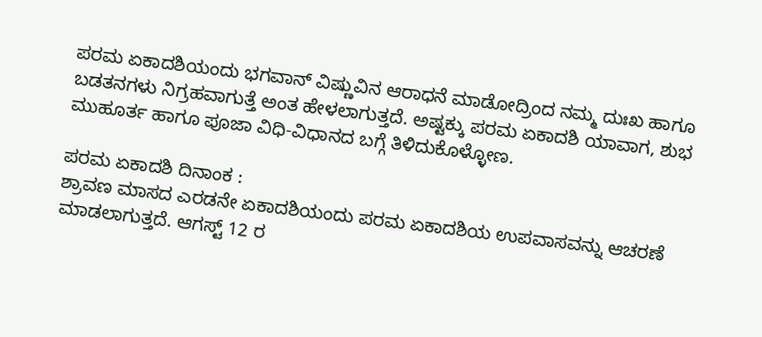ಪರಮ ಏಕಾದಶಿಯಂದು ಭಗವಾನ್ ವಿಷ್ಣುವಿನ ಆರಾಧನೆ ಮಾಡೋದ್ರಿಂದ ನಮ್ಮ ದುಃಖ ಹಾಗೂ ಬಡತನಗಳು ನಿಗ್ರಹವಾಗುತ್ತೆ ಅಂತ ಹೇಳಲಾಗುತ್ತದೆ. ಅಷ್ಟಕ್ಕು ಪರಮ ಏಕಾದಶಿ ಯಾವಾಗ, ಶುಭ ಮುಹೂರ್ತ ಹಾಗೂ ಪೂಜಾ ವಿಧಿ-ವಿಧಾನದ ಬಗ್ಗೆ ತಿಳಿದುಕೊಳ್ಳೋಣ.

ಪರಮ ಏಕಾದಶಿ ದಿನಾಂಕ :
ಶ್ರಾವಣ ಮಾಸದ ಎರಡನೇ ಏಕಾದಶಿಯಂದು ಪರಮ ಏಕಾದಶಿಯ ಉಪವಾಸವನ್ನು ಆಚರಣೆ ಮಾಡಲಾಗುತ್ತದೆ. ಆಗಸ್ಟ್ 12 ರ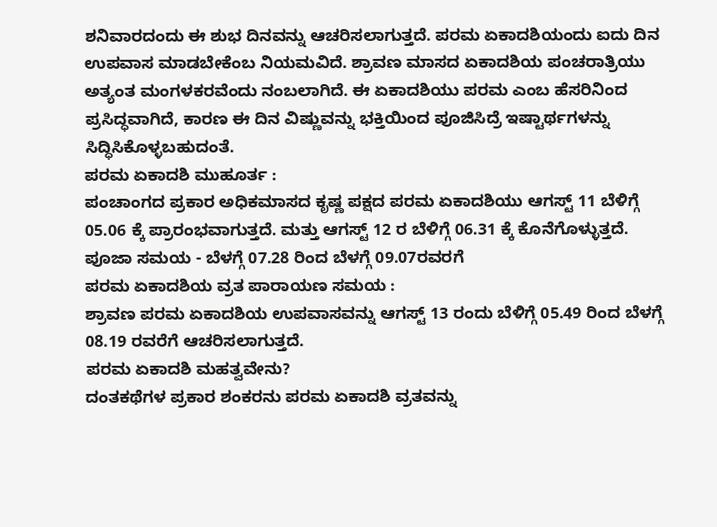ಶನಿವಾರದಂದು ಈ ಶುಭ ದಿನವನ್ನು ಆಚರಿಸಲಾಗುತ್ತದೆ. ಪರಮ ಏಕಾದಶಿಯಂದು ಐದು ದಿನ ಉಪವಾಸ ಮಾಡಬೇಕೆಂಬ ನಿಯಮವಿದೆ. ಶ್ರಾವಣ ಮಾಸದ ಏಕಾದಶಿಯ ಪಂಚರಾತ್ರಿಯು ಅತ್ಯಂತ ಮಂಗಳಕರವೆಂದು ನಂಬಲಾಗಿದೆ. ಈ ಏಕಾದಶಿಯು ಪರಮ ಎಂಬ ಹೆಸರಿನಿಂದ ಪ್ರಸಿದ್ಧವಾಗಿದೆ, ಕಾರಣ ಈ ದಿನ ವಿಷ್ಣುವನ್ನು ಭಕ್ತಿಯಿಂದ ಪೂಜಿಸಿದ್ರೆ ಇಷ್ಟಾರ್ಥಗಳನ್ನು ಸಿದ್ಧಿಸಿಕೊಳ್ಳಬಹುದಂತೆ.
ಪರಮ ಏಕಾದಶಿ ಮುಹೂರ್ತ :
ಪಂಚಾಂಗದ ಪ್ರಕಾರ ಅಧಿಕಮಾಸದ ಕೃಷ್ಣ ಪಕ್ಷದ ಪರಮ ಏಕಾದಶಿಯು ಆಗಸ್ಟ್ 11 ಬೆಳಿಗ್ಗೆ 05.06 ಕ್ಕೆ ಪ್ರಾರಂಭವಾಗುತ್ತದೆ. ಮತ್ತು ಆಗಸ್ಟ್ 12 ರ ಬೆಳಿಗ್ಗೆ 06.31 ಕ್ಕೆ ಕೊನೆಗೊಳ್ಳುತ್ತದೆ.
ಪೂಜಾ ಸಮಯ - ಬೆಳಗ್ಗೆ 07.28 ರಿಂದ ಬೆಳಗ್ಗೆ 09.07ರವರಗೆ
ಪರಮ ಏಕಾದಶಿಯ ವ್ರತ ಪಾರಾಯಣ ಸಮಯ :
ಶ್ರಾವಣ ಪರಮ ಏಕಾದಶಿಯ ಉಪವಾಸವನ್ನು ಆಗಸ್ಟ್ 13 ರಂದು ಬೆಳಿಗ್ಗೆ 05.49 ರಿಂದ ಬೆಳಗ್ಗೆ 08.19 ರವರೆಗೆ ಆಚರಿಸಲಾಗುತ್ತದೆ.
ಪರಮ ಏಕಾದಶಿ ಮಹತ್ವವೇನು?
ದಂತಕಥೆಗಳ ಪ್ರಕಾರ ಶಂಕರನು ಪರಮ ಏಕಾದಶಿ ವ್ರತವನ್ನು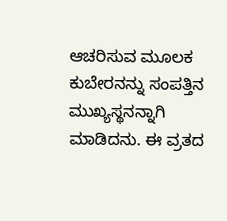ಆಚರಿಸುವ ಮೂಲಕ ಕುಬೇರನನ್ನು ಸಂಪತ್ತಿನ ಮುಖ್ಯಸ್ಥನನ್ನಾಗಿ ಮಾಡಿದನು. ಈ ವ್ರತದ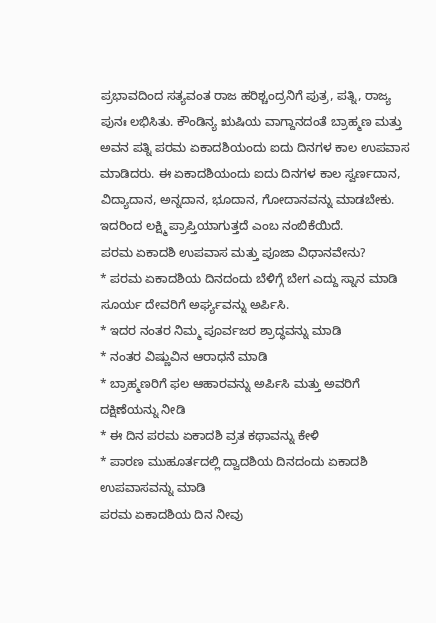ಪ್ರಭಾವದಿಂದ ಸತ್ಯವಂತ ರಾಜ ಹರಿಶ್ಚಂದ್ರನಿಗೆ ಪುತ್ರ, ಪತ್ನಿ, ರಾಜ್ಯ ಪುನಃ ಲಭಿಸಿತು. ಕೌಂಡಿನ್ಯ ಋಷಿಯ ವಾಗ್ದಾನದಂತೆ ಬ್ರಾಹ್ಮಣ ಮತ್ತು ಅವನ ಪತ್ನಿ ಪರಮ ಏಕಾದಶಿಯಂದು ಐದು ದಿನಗಳ ಕಾಲ ಉಪವಾಸ ಮಾಡಿದರು. ಈ ಏಕಾದಶಿಯಂದು ಐದು ದಿನಗಳ ಕಾಲ ಸ್ವರ್ಣದಾನ, ವಿದ್ಯಾದಾನ, ಅನ್ನದಾನ, ಭೂದಾನ, ಗೋದಾನವನ್ನು ಮಾಡಬೇಕು. ಇದರಿಂದ ಲಕ್ಷ್ಮಿ ಪ್ರಾಪ್ತಿಯಾಗುತ್ತದೆ ಎಂಬ ನಂಬಿಕೆಯಿದೆ.
ಪರಮ ಏಕಾದಶಿ ಉಪವಾಸ ಮತ್ತು ಪೂಜಾ ವಿಧಾನವೇನು?
* ಪರಮ ಏಕಾದಶಿಯ ದಿನದಂದು ಬೆಳಿಗ್ಗೆ ಬೇಗ ಎದ್ದು ಸ್ನಾನ ಮಾಡಿ ಸೂರ್ಯ ದೇವರಿಗೆ ಅರ್ಘ್ಯವನ್ನು ಅರ್ಪಿಸಿ.
* ಇದರ ನಂತರ ನಿಮ್ಮ ಪೂರ್ವಜರ ಶ್ರಾದ್ಧವನ್ನು ಮಾಡಿ
* ನಂತರ ವಿಷ್ಣುವಿನ ಆರಾಧನೆ ಮಾಡಿ
* ಬ್ರಾಹ್ಮಣರಿಗೆ ಫಲ ಆಹಾರವನ್ನು ಅರ್ಪಿಸಿ ಮತ್ತು ಅವರಿಗೆ ದಕ್ಷಿಣೆಯನ್ನು ನೀಡಿ
* ಈ ದಿನ ಪರಮ ಏಕಾದಶಿ ವ್ರತ ಕಥಾವನ್ನು ಕೇಳಿ
* ಪಾರಣ ಮುಹೂರ್ತದಲ್ಲಿ ದ್ವಾದಶಿಯ ದಿನದಂದು ಏಕಾದಶಿ ಉಪವಾಸವನ್ನು ಮಾಡಿ
ಪರಮ ಏಕಾದಶಿಯ ದಿನ ನೀವು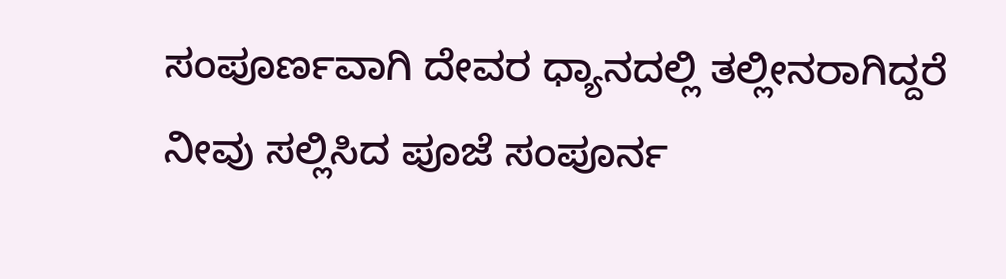ಸಂಪೂರ್ಣವಾಗಿ ದೇವರ ಧ್ಯಾನದಲ್ಲಿ ತಲ್ಲೀನರಾಗಿದ್ದರೆ ನೀವು ಸಲ್ಲಿಸಿದ ಪೂಜೆ ಸಂಪೂರ್ನ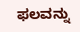ಫಲವನ್ನು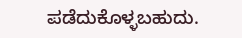ಪಡೆದುಕೊಳ್ಳಬಹುದು.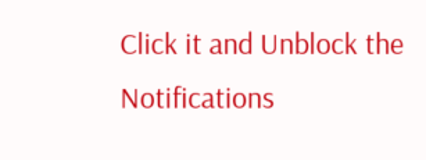Click it and Unblock the Notifications